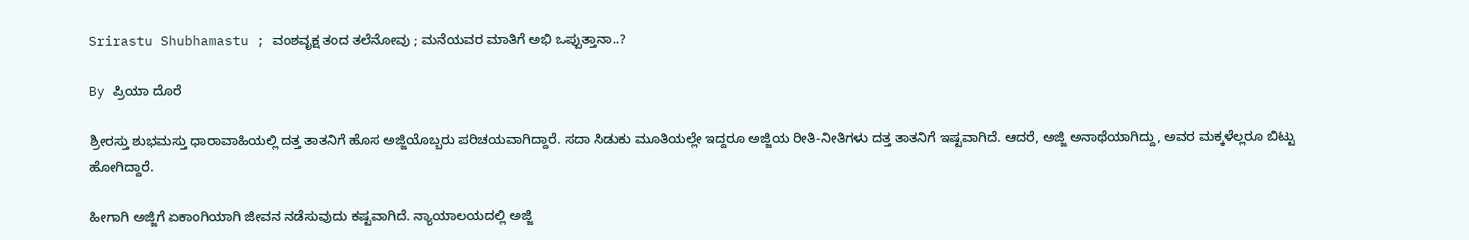Srirastu Shubhamastu ; ವಂಶವೃಕ್ಷ ತಂದ ತಲೆನೋವು ; ಮನೆಯವರ ಮಾತಿಗೆ ಅಭಿ ಒಪ್ಪುತ್ತಾನಾ..?

By ಪ್ರಿಯಾ ದೊರೆ

ಶ್ರೀರಸ್ತು ಶುಭಮಸ್ತು ಧಾರಾವಾಹಿಯಲ್ಲಿ ದತ್ತ ತಾತನಿಗೆ ಹೊಸ ಅಜ್ಜಿಯೊಬ್ಬರು ಪರಿಚಯವಾಗಿದ್ದಾರೆ. ಸದಾ ಸಿಡುಕು ಮೂತಿಯಲ್ಲೇ ಇದ್ದರೂ ಅಜ್ಜಿಯ ರೀತಿ-ನೀತಿಗಳು ದತ್ತ ತಾತನಿಗೆ ಇಷ್ಟವಾಗಿದೆ. ಆದರೆ, ಅಜ್ಜಿ ಅನಾಥೆಯಾಗಿದ್ದು, ಅವರ ಮಕ್ಕಳೆಲ್ಲರೂ ಬಿಟ್ಟು ಹೋಗಿದ್ದಾರೆ.

ಹೀಗಾಗಿ ಅಜ್ಜಿಗೆ ಏಕಾಂಗಿಯಾಗಿ ಜೀವನ ನಡೆಸುವುದು ಕಷ್ಟವಾಗಿದೆ. ನ್ಯಾಯಾಲಯದಲ್ಲಿ ಅಜ್ಜಿ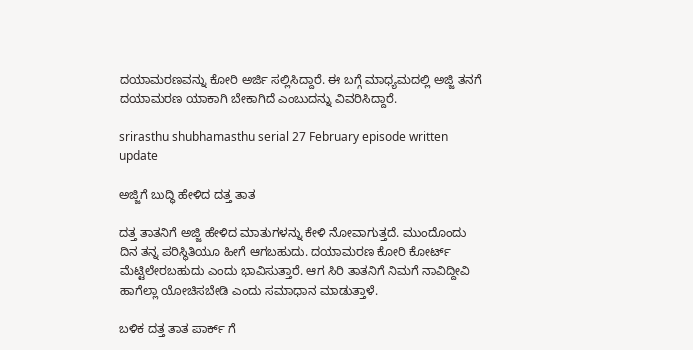ದಯಾಮರಣವನ್ನು ಕೋರಿ ಅರ್ಜಿ ಸಲ್ಲಿಸಿದ್ದಾರೆ. ಈ ಬಗ್ಗೆ ಮಾಧ್ಯಮದಲ್ಲಿ ಅಜ್ಜಿ ತನಗೆ ದಯಾಮರಣ ಯಾಕಾಗಿ ಬೇಕಾಗಿದೆ ಎಂಬುದನ್ನು ವಿವರಿಸಿದ್ದಾರೆ.

srirasthu shubhamasthu serial 27 February episode written update

ಅಜ್ಜಿಗೆ ಬುದ್ಧಿ ಹೇಳಿದ ದತ್ತ ತಾತ

ದತ್ತ ತಾತನಿಗೆ ಅಜ್ಜಿ ಹೇಳಿದ ಮಾತುಗಳನ್ನು ಕೇಳಿ ನೋವಾಗುತ್ತದೆ. ಮುಂದೊಂದು ದಿನ ತನ್ನ ಪರಿಸ್ಥಿತಿಯೂ ಹೀಗೆ ಆಗಬಹುದು. ದಯಾಮರಣ ಕೋರಿ ಕೋರ್ಟ್ ಮೆಟ್ಟಿಲೇರಬಹುದು ಎಂದು ಭಾವಿಸುತ್ತಾರೆ. ಆಗ ಸಿರಿ ತಾತನಿಗೆ ನಿಮಗೆ ನಾವಿದ್ದೀವಿ ಹಾಗೆಲ್ಲಾ ಯೋಚಿಸಬೇಡಿ ಎಂದು ಸಮಾಧಾನ ಮಾಡುತ್ತಾಳೆ.

ಬಳಿಕ ದತ್ತ ತಾತ ಪಾರ್ಕ್ ಗೆ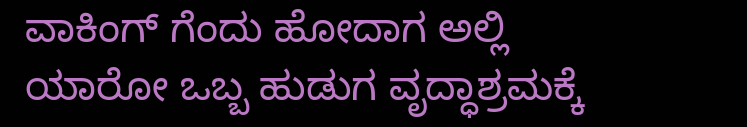ವಾಕಿಂಗ್ ಗೆಂದು ಹೋದಾಗ ಅಲ್ಲಿ ಯಾರೋ ಒಬ್ಬ ಹುಡುಗ ವೃದ್ಧಾಶ್ರಮಕ್ಕೆ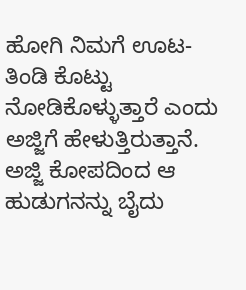ಹೋಗಿ ನಿಮಗೆ ಊಟ-ತಿಂಡಿ ಕೊಟ್ಟು ನೋಡಿಕೊಳ್ಳುತ್ತಾರೆ ಎಂದು ಅಜ್ಜಿಗೆ ಹೇಳುತ್ತಿರುತ್ತಾನೆ. ಅಜ್ಜಿ ಕೋಪದಿಂದ ಆ ಹುಡುಗನನ್ನು ಬೈದು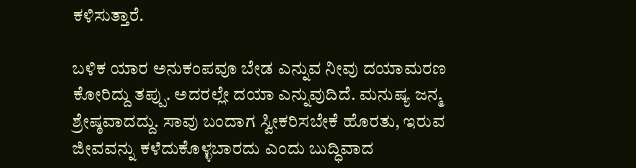ಕಳಿಸುತ್ತಾರೆ.

ಬಳಿಕ ಯಾರ ಅನುಕಂಪವೂ ಬೇಡ ಎನ್ನುವ ನೀವು ದಯಾಮರಣ ಕೋರಿದ್ದು ತಪ್ಪು. ಅದರಲ್ಲೇ ದಯಾ ಎನ್ನುವುದಿದೆ. ಮನುಷ್ಯ ಜನ್ಮ ಶ್ರೇಷ್ಠವಾದದ್ದು. ಸಾವು ಬಂದಾಗ ಸ್ವೀಕರಿಸಬೇಕೆ ಹೊರತು, ಇರುವ ಜೀವವನ್ನು ಕಳೆದುಕೊಳ್ಳಬಾರದು ಎಂದು ಬುದ್ಧಿವಾದ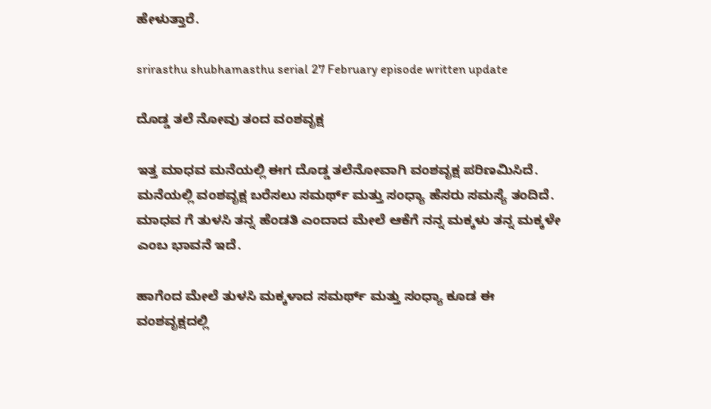ಹೇಳುತ್ತಾರೆ.

srirasthu shubhamasthu serial 27 February episode written update

ದೊಡ್ಡ ತಲೆ ನೋವು ತಂದ ವಂಶವೃಕ್ಷ

ಇತ್ತ ಮಾಧವ ಮನೆಯಲ್ಲಿ ಈಗ ದೊಡ್ಡ ತಲೆನೋವಾಗಿ ವಂಶವೃಕ್ಷ ಪರಿಣಮಿಸಿದೆ. ಮನೆಯಲ್ಲಿ ವಂಶವೃಕ್ಷ ಬರೆಸಲು ಸಮರ್ಥ್ ಮತ್ತು ಸಂಧ್ಯಾ ಹೆಸರು ಸಮಸ್ಯೆ ತಂದಿದೆ. ಮಾಧವ ಗೆ ತುಳಸಿ ತನ್ನ ಹೆಂಡತಿ ಎಂದಾದ ಮೇಲೆ ಆಕೆಗೆ ನನ್ನ ಮಕ್ಕಳು ತನ್ನ ಮಕ್ಕಳೇ ಎಂಬ ಭಾವನೆ ಇದೆ.

ಹಾಗೆಂದ ಮೇಲೆ ತುಳಸಿ ಮಕ್ಕಳಾದ ಸಮರ್ಥ್ ಮತ್ತು ಸಂಧ್ಯಾ ಕೂಡ ಈ ವಂಶವೃಕ್ಷದಲ್ಲಿ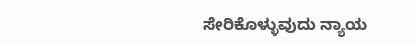ಸೇರಿಕೊಳ್ಳುವುದು ನ್ಯಾಯ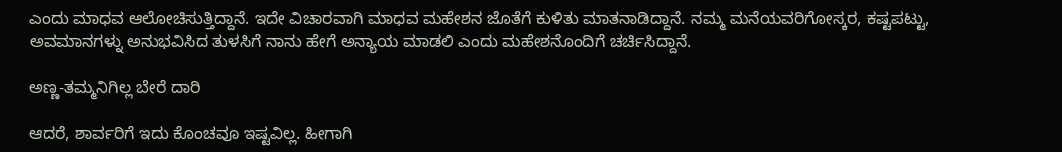ಎಂದು ಮಾಧವ ಆಲೋಚಿಸುತ್ತಿದ್ದಾನೆ. ಇದೇ ವಿಚಾರವಾಗಿ ಮಾಧವ ಮಹೇಶನ ಜೊತೆಗೆ ಕುಳಿತು ಮಾತನಾಡಿದ್ದಾನೆ. ನಮ್ಮ ಮನೆಯವರಿಗೋಸ್ಕರ, ಕಷ್ಟಪಟ್ಟು, ಅವಮಾನಗಳ್ನು ಅನುಭವಿಸಿದ ತುಳಸಿಗೆ ನಾನು ಹೇಗೆ ಅನ್ಯಾಯ ಮಾಡಲಿ ಎಂದು ಮಹೇಶನೊಂದಿಗೆ ಚರ್ಚಿಸಿದ್ದಾನೆ.

ಅಣ್ಣ-ತಮ್ಮನಿಗಿಲ್ಲ ಬೇರೆ ದಾರಿ

ಆದರೆ, ಶಾರ್ವರಿಗೆ ಇದು ಕೊಂಚವೂ ಇಷ್ಟವಿಲ್ಲ. ಹೀಗಾಗಿ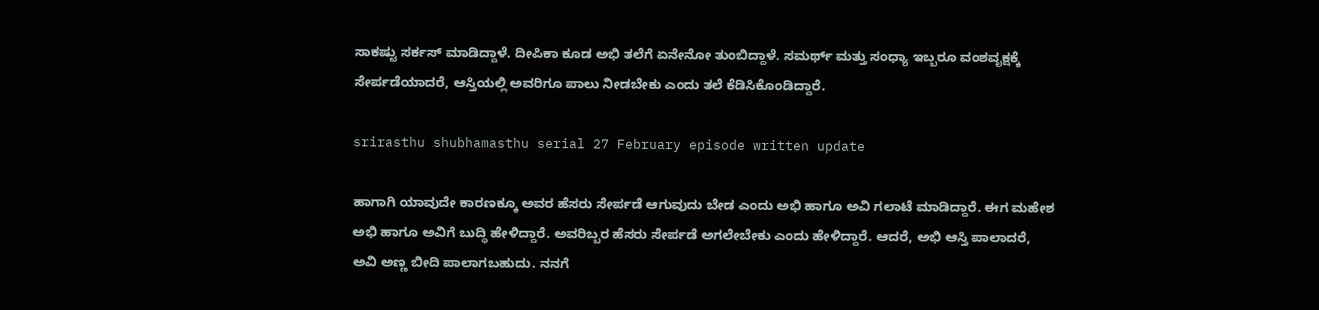ಸಾಕಷ್ಟು ಸರ್ಕಸ್ ಮಾಡಿದ್ದಾಳೆ. ದೀಪಿಕಾ ಕೂಡ ಅಭಿ ತಲೆಗೆ ಏನೇನೋ ತುಂಬಿದ್ದಾಳೆ. ಸಮರ್ಥ್ ಮತ್ತು ಸಂಧ್ಯಾ ಇಬ್ಬರೂ ವಂಶವೃಕ್ಷಕ್ಕೆ ಸೇರ್ಪಡೆಯಾದರೆ, ಆಸ್ತಿಯಲ್ಲಿ ಅವರಿಗೂ ಪಾಲು ನೀಡಬೇಕು ಎಂದು ತಲೆ ಕೆಡಿಸಿಕೊಂಡಿದ್ದಾರೆ.

srirasthu shubhamasthu serial 27 February episode written update

ಹಾಗಾಗಿ ಯಾವುದೇ ಕಾರಣಕ್ಕೂ ಅವರ ಹೆಸರು ಸೇರ್ಪಡೆ ಆಗುವುದು ಬೇಡ ಎಂದು ಅಭಿ ಹಾಗೂ ಅವಿ ಗಲಾಟೆ ಮಾಡಿದ್ದಾರೆ. ಈಗ ಮಹೇಶ ಅಭಿ ಹಾಗೂ ಅವಿಗೆ ಬುದ್ಧಿ ಹೇಳಿದ್ದಾರೆ. ಅವರಿಬ್ಬರ ಹೆಸರು ಸೇರ್ಪಡೆ ಅಗಲೇಬೇಕು ಎಂದು ಹೇಳಿದ್ದಾರೆ. ಆದರೆ, ಅಭಿ ಆಸ್ತಿ ಪಾಲಾದರೆ, ಅವಿ ಅಣ್ಣ ಬೀದಿ ಪಾಲಾಗಬಹುದು. ನನಗೆ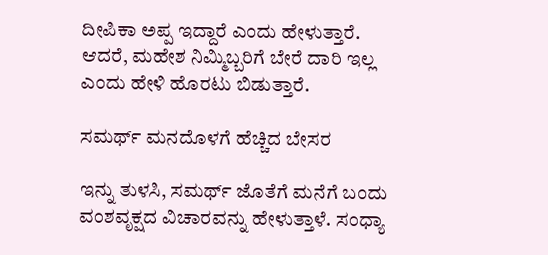ದೀಪಿಕಾ ಅಪ್ಪ ಇದ್ದಾರೆ ಎಂದು ಹೇಳುತ್ತಾರೆ. ಆದರೆ, ಮಹೇಶ ನಿಮ್ಮಿಬ್ಬರಿಗೆ ಬೇರೆ ದಾರಿ ಇಲ್ಲ ಎಂದು ಹೇಳಿ ಹೊರಟು ಬಿಡುತ್ತಾರೆ.

ಸಮರ್ಥ್ ಮನದೊಳಗೆ ಹೆಚ್ಚಿದ ಬೇಸರ

ಇನ್ನು ತುಳಸಿ, ಸಮರ್ಥ್ ಜೊತೆಗೆ ಮನೆಗೆ ಬಂದು ವಂಶವೃಕ್ಷದ ವಿಚಾರವನ್ನು ಹೇಳುತ್ತಾಳೆ. ಸಂಧ್ಯಾ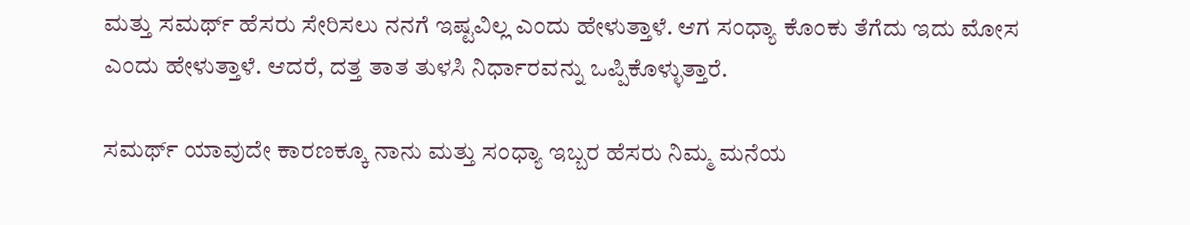ಮತ್ತು ಸಮರ್ಥ್ ಹೆಸರು ಸೇರಿಸಲು ನನಗೆ ಇಷ್ಟವಿಲ್ಲ ಎಂದು ಹೇಳುತ್ತಾಳೆ. ಆಗ ಸಂಧ್ಯಾ ಕೊಂಕು ತೆಗೆದು ಇದು ಮೋಸ ಎಂದು ಹೇಳುತ್ತಾಳೆ. ಆದರೆ, ದತ್ತ ತಾತ ತುಳಸಿ ನಿರ್ಧಾರವನ್ನು ಒಪ್ಪಿಕೊಳ್ಳುತ್ತಾರೆ.

ಸಮರ್ಥ್ ಯಾವುದೇ ಕಾರಣಕ್ಕೂ ನಾನು ಮತ್ತು ಸಂಧ್ಯಾ ಇಬ್ಬರ ಹೆಸರು ನಿಮ್ಮ ಮನೆಯ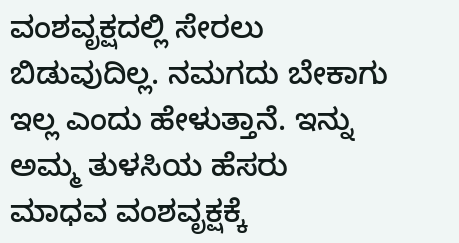ವಂಶವೃಕ್ಷದಲ್ಲಿ ಸೇರಲು ಬಿಡುವುದಿಲ್ಲ. ನಮಗದು ಬೇಕಾಗು ಇಲ್ಲ ಎಂದು ಹೇಳುತ್ತಾನೆ. ಇನ್ನು ಅಮ್ಮ ತುಳಸಿಯ ಹೆಸರು ಮಾಧವ ವಂಶವೃಕ್ಷಕ್ಕೆ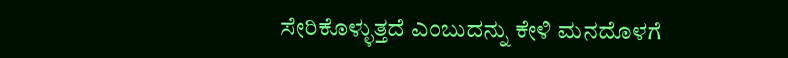ಸೇರಿಕೊಳ್ಳುತ್ತದೆ ಎಂಬುದನ್ನು ಕೇಳಿ ಮನದೊಳಗೆ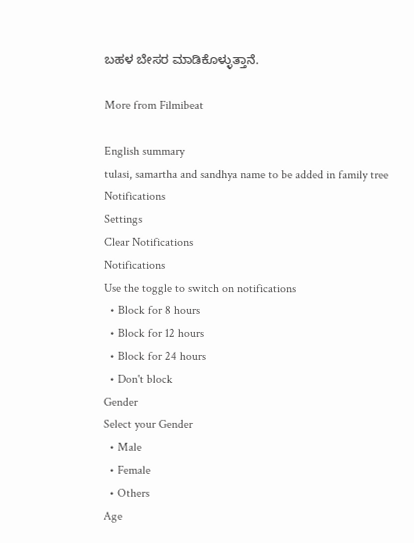ಬಹಳ ಬೇಸರ ಮಾಡಿಕೊಳ್ಳುತ್ತಾನೆ.

More from Filmibeat

English summary
tulasi, samartha and sandhya name to be added in family tree
Notifications
Settings
Clear Notifications
Notifications
Use the toggle to switch on notifications
  • Block for 8 hours
  • Block for 12 hours
  • Block for 24 hours
  • Don't block
Gender
Select your Gender
  • Male
  • Female
  • Others
Age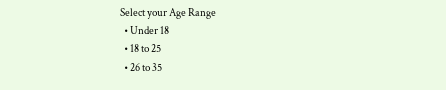Select your Age Range
  • Under 18
  • 18 to 25
  • 26 to 35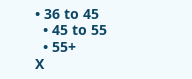• 36 to 45
  • 45 to 55
  • 55+
X